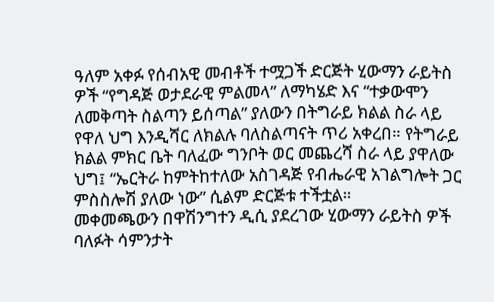ዓለም አቀፉ የሰብአዊ መብቶች ተሟጋች ድርጅት ሂውማን ራይትስ ዎች “የግዳጅ ወታደራዊ ምልመላ” ለማካሄድ እና “ተቃውሞን ለመቅጣት ስልጣን ይሰጣል” ያለውን በትግራይ ክልል ስራ ላይ የዋለ ህግ እንዲሻር ለክልሉ ባለስልጣናት ጥሪ አቀረበ። የትግራይ ክልል ምክር ቤት ባለፈው ግንቦት ወር መጨረሻ ስራ ላይ ያዋለው ህግ፤ “ኤርትራ ከምትከተለው አስገዳጅ የብሔራዊ አገልግሎት ጋር ምስስሎሽ ያለው ነው” ሲልም ድርጅቱ ተችቷል።
መቀመጫውን በዋሽንግተን ዲሲ ያደረገው ሂውማን ራይትስ ዎች ባለፉት ሳምንታት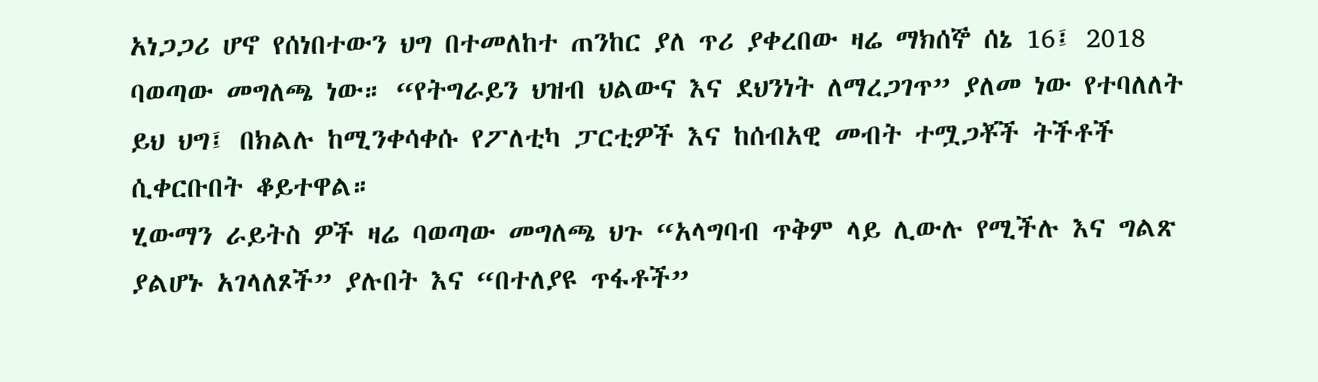አነጋጋሪ ሆኖ የሰነበተውን ህግ በተመለከተ ጠንከር ያለ ጥሪ ያቀረበው ዛሬ ማክሰኞ ሰኔ 16፤ 2018 ባወጣው መግለጫ ነው። “የትግራይን ህዝብ ህልውና እና ደህንነት ለማረጋገጥ” ያለመ ነው የተባለለት ይህ ህግ፤ በክልሉ ከሚንቀሳቀሱ የፖለቲካ ፓርቲዎች እና ከሰብአዊ መብት ተሟጋቾች ትችቶች ሲቀርቡበት ቆይተዋል።
ሂውማን ራይትስ ዎች ዛሬ ባወጣው መግለጫ ህጉ “አላግባብ ጥቅም ላይ ሊውሉ የሚችሉ እና ግልጽ ያልሆኑ አገላለጾች” ያሉበት እና “በተለያዩ ጥፋቶች”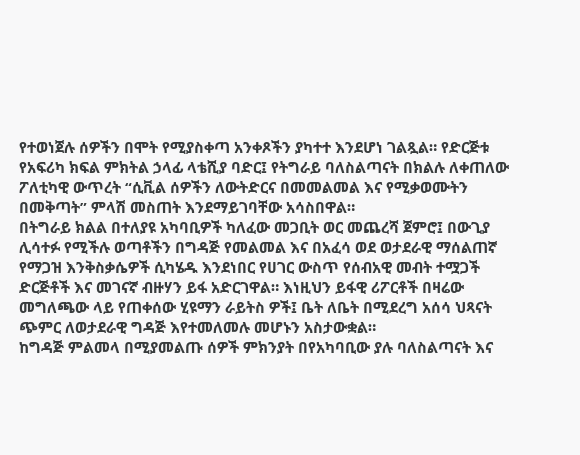የተወነጀሉ ሰዎችን በሞት የሚያስቀጣ አንቀጾችን ያካተተ እንደሆነ ገልጿል። የድርጅቱ የአፍሪካ ክፍል ምክትል ኃላፊ ላቴሺያ ባድር፤ የትግራይ ባለስልጣናት በክልሉ ለቀጠለው ፖለቲካዊ ውጥረት “ሲቪል ሰዎችን ለውትድርና በመመልመል እና የሚቃወሙትን በመቅጣት” ምላሽ መስጠት እንደማይገባቸው አሳስበዋል።
በትግራይ ክልል በተለያዩ አካባቢዎች ካለፈው መጋቢት ወር መጨረሻ ጀምሮ፤ በውጊያ ሊሳተፉ የሚችሉ ወጣቶችን በግዳጅ የመልመል እና በአፈሳ ወደ ወታደራዊ ማሰልጠኛ የማጋዝ እንቅስቃሴዎች ሲካሄዱ እንደነበር የሀገር ውስጥ የሰብአዊ መብት ተሟጋች ድርጅቶች እና መገናኛ ብዙሃን ይፋ አድርገዋል። እነዚህን ይፋዊ ሪፖርቶች በዛሬው መግለጫው ላይ የጠቀሰው ሂዩማን ራይትስ ዎች፤ ቤት ለቤት በሚደረግ አሰሳ ህጻናት ጭምር ለወታደራዊ ግዳጅ እየተመለመሉ መሆኑን አስታውቋል።
ከግዳጅ ምልመላ በሚያመልጡ ሰዎች ምክንያት በየአካባቢው ያሉ ባለስልጣናት እና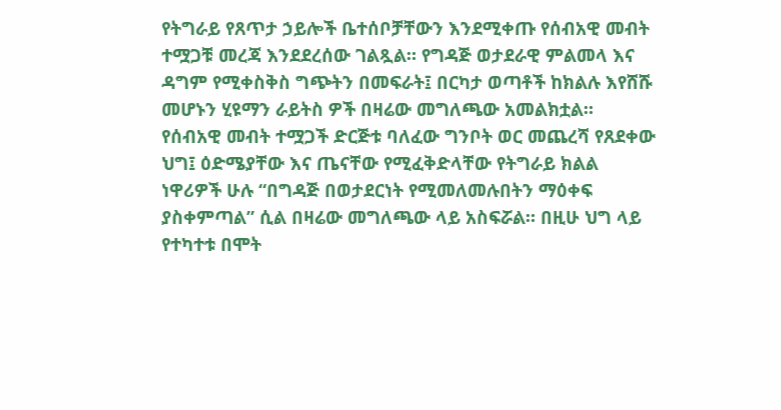የትግራይ የጸጥታ ኃይሎች ቤተሰቦቻቸውን እንደሚቀጡ የሰብአዊ መብት ተሟጋቹ መረጃ እንደደረሰው ገልጿል። የግዳጅ ወታደራዊ ምልመላ እና ዳግም የሚቀስቅስ ግጭትን በመፍራት፤ በርካታ ወጣቶች ከክልሉ እየሸሹ መሆኑን ሂዩማን ራይትስ ዎች በዛሬው መግለጫው አመልክቷል።
የሰብአዊ መብት ተሟጋች ድርጅቱ ባለፈው ግንቦት ወር መጨረሻ የጸደቀው ህግ፤ ዕድሜያቸው እና ጤናቸው የሚፈቅድላቸው የትግራይ ክልል ነዋሪዎች ሁሉ “በግዳጅ በወታደርነት የሚመለመሉበትን ማዕቀፍ ያስቀምጣል” ሲል በዛሬው መግለጫው ላይ አስፍሯል። በዚሁ ህግ ላይ የተካተቱ በሞት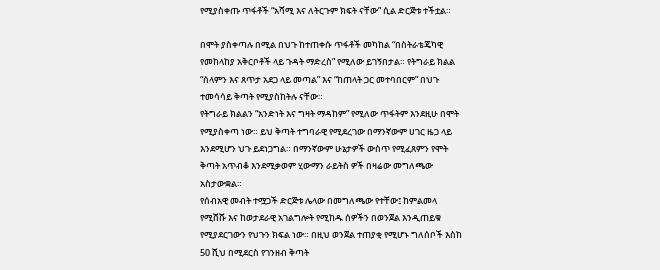የሚያስቀጡ ጥፋቶች “አሻሚ እና ለትርጉም ክፍት ናቸው” ሲል ድርጅቱ ተችቷል።

በሞት ያስቀጣሉ በሚል በህጉ ከተጠቀሱ ጥፋቶች መካከል “በስትራቴጄካዊ የመከላከያ አቅርቦቶች ላይ ጉዳት ማድረስ” የሚለው ይገኝበታል። የትግራይ ክልል “ሰላምን እና ጸጥታ አደጋ ላይ መጣል” እና “ከጠላት ጋር መተባበርም” በህጉ ተመሳሳይ ቅጣት የሚያስከትሉ ናቸው።
የትግራይ ክልልን “አንድነት እና ግዛት ማዳከም” የሚለው ጥፋትም እንደዚሁ በሞት የሚያስቀጣ ነው። ይህ ቅጣት ተግባራዊ የሚደረገው በማንኛውም ሀገር ዜጋ ላይ እንደሚሆን ህጉ ይደነጋግል። በማንኛውም ሁኔታዎች ውስጥ የሚፈጸምን የሞት ቅጣት አጥብቆ እንደሚቃወም ሂውማን ራይትስ ዎች በዛሬው መግለጫው አስታውቋል።
የሰብአዊ መብት ተሟጋች ድርጅቱ ሌላው በመግለጫው የተቸው፤ ከምልመላ የሚሸሹ እና ከወታደራዊ አገልግሎት የሚከዱ ሰዎችን በወንጀል እንዲጠይቁ የሚያደርገውን የህጉን ክፍል ነው። በዚህ ወንጀል ተጠያቂ የሚሆኑ ግለሰቦች እስከ 50 ሺህ በሚደርስ የገንዘብ ቅጣት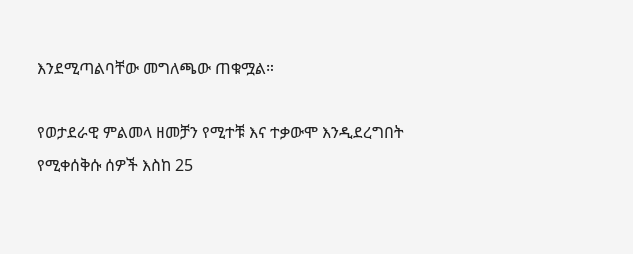እንደሚጣልባቸው መግለጫው ጠቁሟል።

የወታደራዊ ምልመላ ዘመቻን የሚተቹ እና ተቃውሞ እንዲደረግበት የሚቀሰቅሱ ሰዎች እስከ 25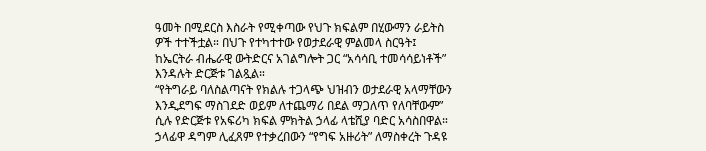ዓመት በሚደርስ እስራት የሚቀጣው የህጉ ክፍልም በሂውማን ራይትስ ዎች ተተችቷል። በህጉ የተካተተው የወታደራዊ ምልመላ ስርዓት፤ ከኤርትራ ብሔራዊ ውትድርና አገልግሎት ጋር “አሳሳቢ ተመሳሳይነቶች” እንዳሉት ድርጅቱ ገልጿል።
“የትግራይ ባለስልጣናት የክልሉ ተጋላጭ ህዝብን ወታደራዊ አላማቸውን እንዲደግፍ ማስገደድ ወይም ለተጨማሪ በደል ማጋለጥ የለባቸውም” ሲሉ የድርጅቱ የአፍሪካ ክፍል ምክትል ኃላፊ ላቴሺያ ባድር አሳስበዋል። ኃላፊዋ ዳግም ሊፈጸም የተቃረበውን “የግፍ አዙሪት” ለማስቀረት ጉዳዩ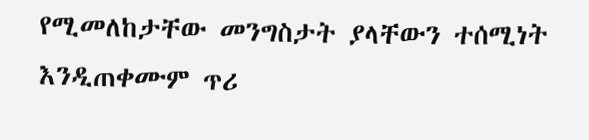የሚመለከታቸው መንግስታት ያላቸውን ተሰሚነት እንዲጠቀሙም ጥሪ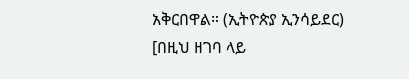አቅርበዋል። (ኢትዮጵያ ኢንሳይደር)
[በዚህ ዘገባ ላይ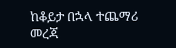ከቆይታ በኋላ ተጨማሪ መረጃ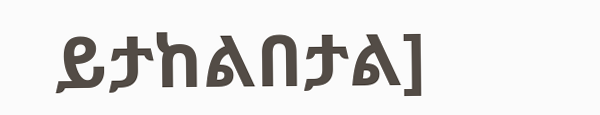ይታከልበታል]